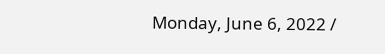Monday, June 6, 2022 /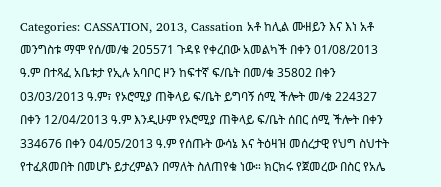Categories: CASSATION, 2013, Cassation አቶ ከሊል ሙዘይን እና እነ አቶ መንግስቱ ማሞ የሰ/መ/ቁ 205571 ጉዳዩ የቀረበው አመልካች በቀን 01/08/2013 ዓ.ም በተጻፈ አቤቱታ የኢሉ አባቦር ዞን ከፍተኛ ፍ/ቤት በመ/ቁ 35802 በቀን 03/03/2013 ዓ.ም፣ የኦሮሚያ ጠቅላይ ፍ/ቤት ይግባኝ ሰሚ ችሎት መ/ቁ 224327 በቀን 12/04/2013 ዓ.ም እንዲሁም የኦሮሚያ ጠቅላይ ፍ/ቤት ሰበር ሰሚ ችሎት በቀን 334676 በቀን 04/05/2013 ዓ.ም የሰጡት ውሳኔ እና ትዕዛዝ መሰረታዊ የህግ ስህተት የተፈጸመበት በመሆኑ ይታረምልን በማለት ስለጠየቁ ነው። ክርክሩ የጀመረው በስር የአሌ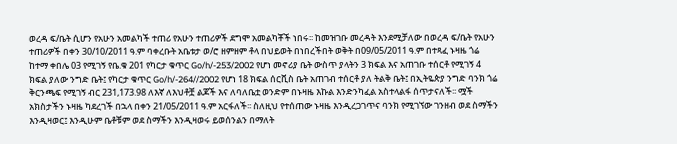ወረዳ ፍ/ቤት ሲሆን የአሁን አመልካች ተጠሪ የአሁን ተጠሪዎች ደግሞ አመልካቾች ነበሩ፡፡ ከመዝገቡ መረዳት እንደሚቻለው በወረዳ ፍ/ቤት የአሁን ተጠሪዎች በቀን 30/10/2011 ዓ.ም ባቀረቡት አቤቱታ ወ/ሮ ዘምዘም ቶላ በህይወት በነበረችበት ወቅት በ09/05/2011 ዓ.ም በተጻፈ ኑዛዜ ጎሬ ከተማ ቀበሌ 03 የሚገኝ የቤ.ቁ 201 የካርታ ቁጥር Go/h/-253/2002 የሆነ መኖሪያ ቤት ውስጥ ያላትን 3 ክፍል እና አጠገቡ ተሰርቶ የሚገኝ 4 ክፍል ያለው ንግድ ቤት፤ የካርታ ቁጥር Go/h/-264//2002 የሆነ 18 ክፍል ሰርቪስ ቤት አጠገብ ተሰርቶ ያለ ትልቅ ቤት፤ በኢትዬጵያ ንግድ ባንክ ጎሬ ቅርንጫፍ የሚገኝ ብር 231,173.98 ለእኛ ለእህቶቿ ልጆች እና ለባለቤቷ ወንድም በኑዛዜ እኩል እንድንካፈል አስተላልፋ ሰጥታናለች፡፡ ሟች አክስታችን ኑዛዜ ካደረገች በኋላ በቀን 21/05/2011 ዓ.ም አርፋለች፡፡ ስለዚህ የተሰጠው ኑዛዜ እንዲረጋገጥና ባንክ የሚገኘው ገንዘብ ወደ ስማችን እንዲዛወር፤ እንዲሁም ቤቶቹም ወደ ስማችን እንዲዛወሩ ይወሰንልን በማለት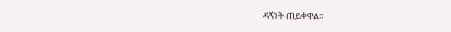ዳኝነት ጠይቀዋል፡፡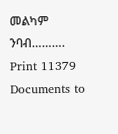መልካም ንባብ………. Print 11379 Documents to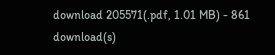download 205571(.pdf, 1.01 MB) - 861 download(s)